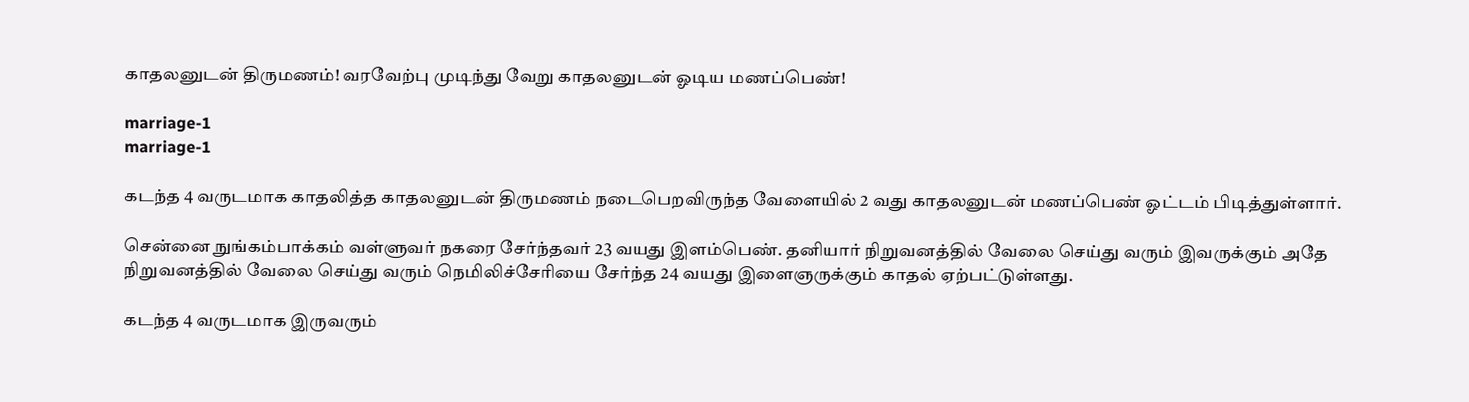காதலனுடன் திருமணம்! வரவேற்பு முடிந்து வேறு காதலனுடன் ஓடிய மணப்பெண்!

marriage-1
marriage-1

கடந்த 4 வருடமாக காதலித்த காதலனுடன் திருமணம் நடைபெறவிருந்த வேளையில் 2 வது காதலனுடன் மணப்பெண் ஓட்டம் பிடித்துள்ளார்.

சென்னை நுங்கம்பாக்கம் வள்ளுவர் நகரை சேர்ந்தவர் 23 வயது இளம்பெண். தனியார் நிறுவனத்தில் வேலை செய்து வரும் இவருக்கும் அதே நிறுவனத்தில் வேலை செய்து வரும் நெமிலிச்சேரியை சேர்ந்த 24 வயது இளைஞருக்கும் காதல் ஏற்பட்டுள்ளது.

கடந்த 4 வருடமாக இருவரும்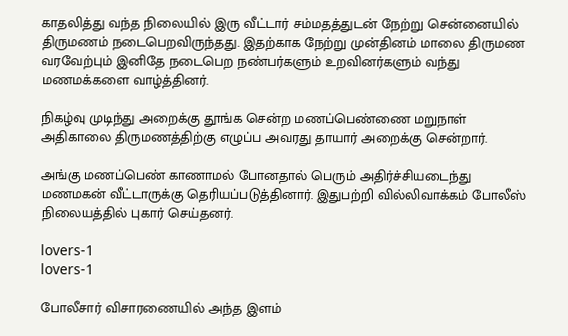காதலித்து வந்த நிலையில் இரு வீட்டார் சம்மதத்துடன் நேற்று சென்னையில் திருமணம் நடைபெறவிருந்தது. இதற்காக நேற்று முன்தினம் மாலை திருமண வரவேற்பும் இனிதே நடைபெற நண்பர்களும் உறவினர்களும் வந்து மணமக்களை வாழ்த்தினர்.

நிகழ்வு முடிந்து அறைக்கு தூங்க சென்ற மணப்பெண்ணை மறுநாள் அதிகாலை திருமணத்திற்கு எழுப்ப அவரது தாயார் அறைக்கு சென்றார்.

அங்கு மணப்பெண் காணாமல் போனதால் பெரும் அதிர்ச்சியடைந்து மணமகன் வீட்டாருக்கு தெரியப்படுத்தினார். இதுபற்றி வில்லிவாக்கம் போலீஸ் நிலையத்தில் புகார் செய்தனர்.

lovers-1
lovers-1

போலீசார் விசாரணையில் அந்த இளம்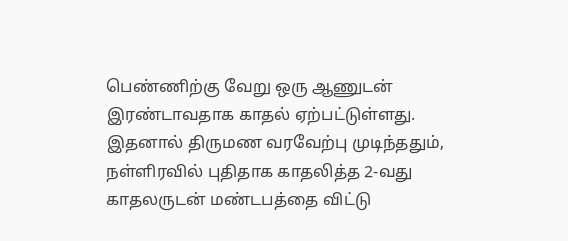பெண்ணிற்கு வேறு ஒரு ஆணுடன் இரண்டாவதாக காதல் ஏற்பட்டுள்ளது. இதனால் திருமண வரவேற்பு முடிந்ததும், நள்ளிரவில் புதிதாக காதலித்த 2-வது காதலருடன் மண்டபத்தை விட்டு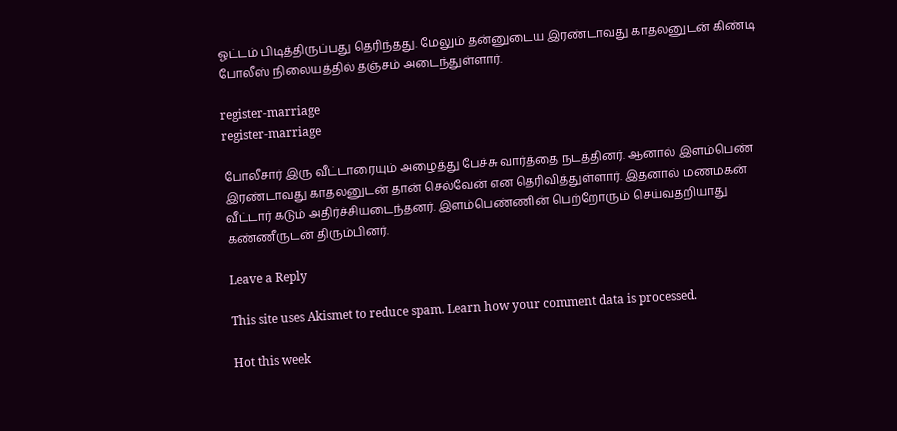ஓட்டம் பிடித்திருப்பது தெரிந்தது. மேலும் தன்னுடைய இரண்டாவது காதலனுடன் கிண்டி போலீஸ் நிலையத்தில் தஞ்சம் அடைந்துள்ளார்.

register-marriage
register-marriage

போலீசார் இரு வீட்டாரையும் அழைத்து பேச்சு வார்த்தை நடத்தினர். ஆனால் இளம்பெண் இரண்டாவது காதலனுடன் தான் செல்வேன் என தெரிவித்துள்ளார். இதனால் மணமகன் வீட்டார் கடும் அதிர்ச்சியடைந்தனர். இளம்பெண்ணின் பெற்றோரும் செய்வதறியாது கண்ணீருடன் திரும்பினர்.

Leave a Reply

This site uses Akismet to reduce spam. Learn how your comment data is processed.

Hot this week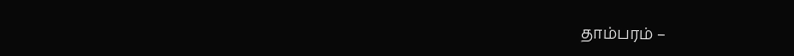தாம்பரம் –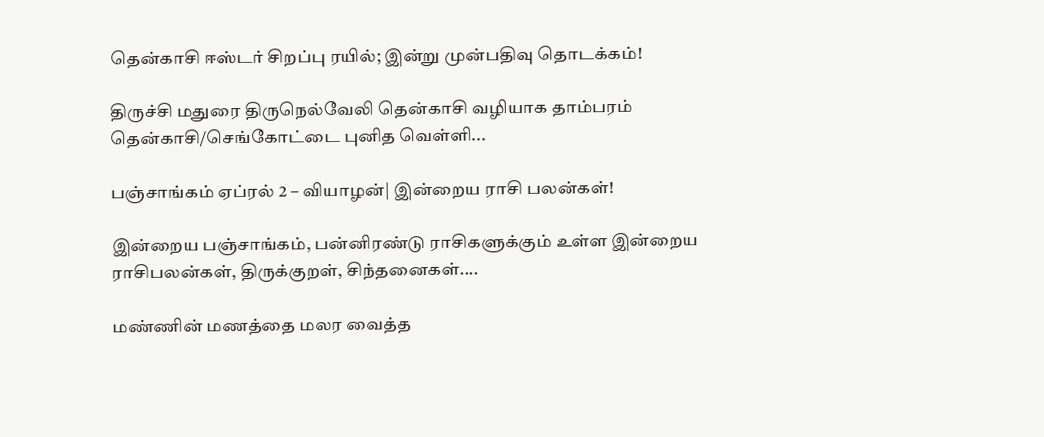தென்காசி ஈஸ்டர் சிறப்பு ரயில்; இன்று முன்பதிவு தொடக்கம்!

திருச்சி மதுரை திருநெல்வேலி தென்காசி வழியாக தாம்பரம் தென்காசி/செங்கோட்டை புனித வெள்ளி...

பஞ்சாங்கம் ஏப்ரல் 2 – வியாழன்| இன்றைய ராசி பலன்கள்!

இன்றைய பஞ்சாங்கம், பன்னிரண்டு ராசிகளுக்கும் உள்ள இன்றைய ராசிபலன்கள், திருக்குறள், சிந்தனைகள்....

மண்ணின் மணத்தை மலர வைத்த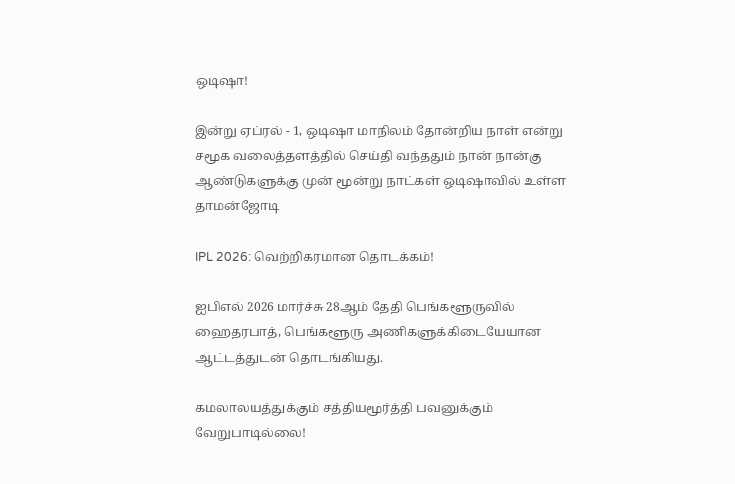ஒடிஷா!

இன்று ஏப்ரல் - 1, ஒடிஷா மாநிலம் தோன்றிய நாள் என்று சமூக வலைத்தளத்தில் செய்தி வந்ததும் நான் நான்கு ஆண்டுகளுக்கு முன் மூன்று நாட்கள் ஒடிஷாவில் உள்ள தாமன்ஜோடி

IPL 2026: வெற்றிகரமான தொடக்கம்!

ஐபிஎல் 2026 மார்ச்சு 28ஆம் தேதி பெங்களூருவில் ஹைதரபாத், பெங்களூரு அணிகளுக்கிடையேயான ஆட்டத்துடன் தொடங்கியது.

கமலாலயத்துக்கும் சத்தியமூர்த்தி பவனுக்கும் வேறுபாடில்லை!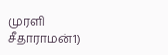முரளி சீதாராமன்1)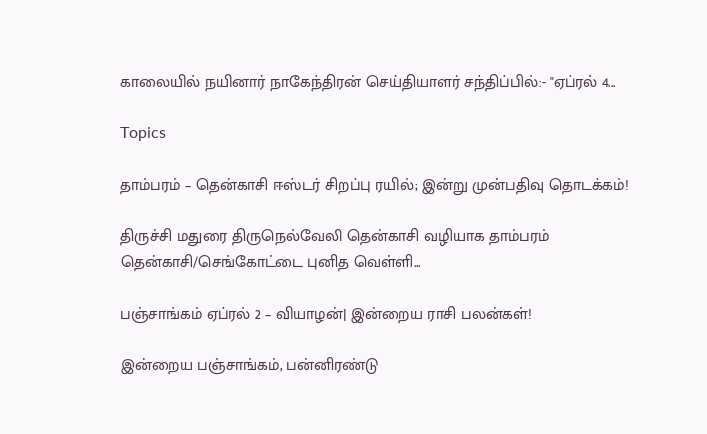காலையில் நயினார் நாகேந்திரன் செய்தியாளர் சந்திப்பில்:- "ஏப்ரல் 4...

Topics

தாம்பரம் – தென்காசி ஈஸ்டர் சிறப்பு ரயில்; இன்று முன்பதிவு தொடக்கம்!

திருச்சி மதுரை திருநெல்வேலி தென்காசி வழியாக தாம்பரம் தென்காசி/செங்கோட்டை புனித வெள்ளி...

பஞ்சாங்கம் ஏப்ரல் 2 – வியாழன்| இன்றைய ராசி பலன்கள்!

இன்றைய பஞ்சாங்கம், பன்னிரண்டு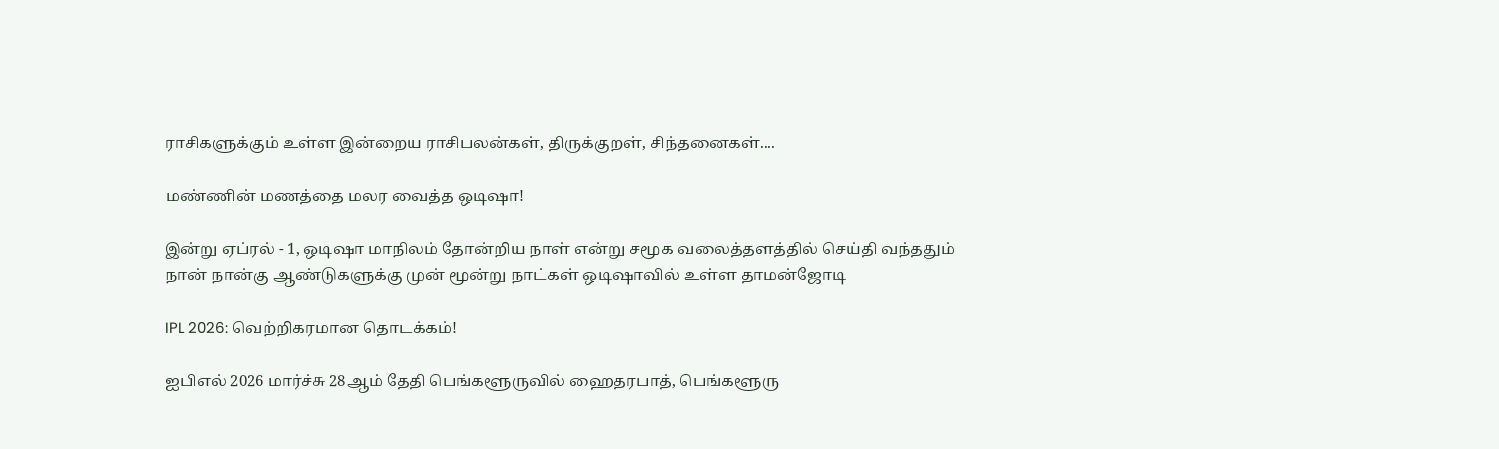ராசிகளுக்கும் உள்ள இன்றைய ராசிபலன்கள், திருக்குறள், சிந்தனைகள்....

மண்ணின் மணத்தை மலர வைத்த ஒடிஷா!

இன்று ஏப்ரல் - 1, ஒடிஷா மாநிலம் தோன்றிய நாள் என்று சமூக வலைத்தளத்தில் செய்தி வந்ததும் நான் நான்கு ஆண்டுகளுக்கு முன் மூன்று நாட்கள் ஒடிஷாவில் உள்ள தாமன்ஜோடி

IPL 2026: வெற்றிகரமான தொடக்கம்!

ஐபிஎல் 2026 மார்ச்சு 28ஆம் தேதி பெங்களூருவில் ஹைதரபாத், பெங்களூரு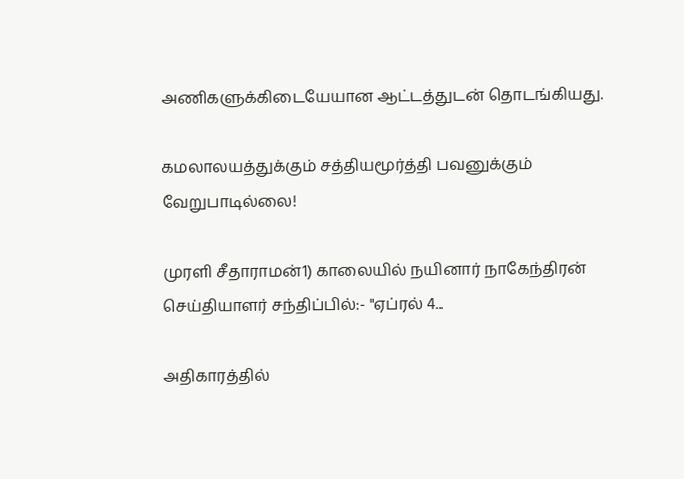அணிகளுக்கிடையேயான ஆட்டத்துடன் தொடங்கியது.

கமலாலயத்துக்கும் சத்தியமூர்த்தி பவனுக்கும் வேறுபாடில்லை!

முரளி சீதாராமன்1) காலையில் நயினார் நாகேந்திரன் செய்தியாளர் சந்திப்பில்:- "ஏப்ரல் 4...

அதிகாரத்தில்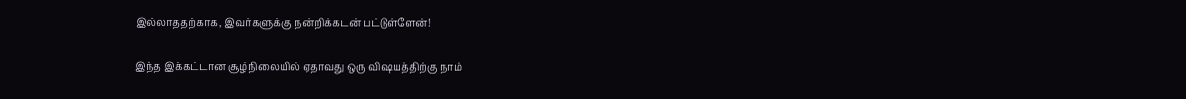இல்லாததற்காக, இவர்களுக்கு நன்றிக்கடன் பட்டுள்ளேன்!

இந்த இக்கட்டான சூழ்நிலையில் ஏதாவது ஒரு விஷயத்திற்கு நாம்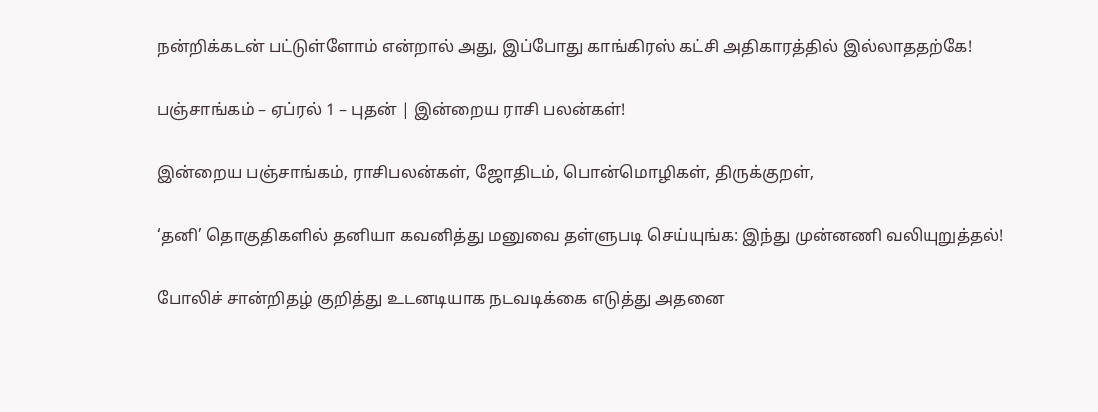நன்றிக்கடன் பட்டுள்ளோம் என்றால் அது, இப்போது காங்கிரஸ் கட்சி அதிகாரத்தில் இல்லாததற்கே!

பஞ்சாங்கம் – ஏப்ரல் 1 – புதன் | இன்றைய ராசி பலன்கள்!

இன்றைய பஞ்சாங்கம், ராசிபலன்கள், ஜோதிடம், பொன்மொழிகள், திருக்குறள்,

‘தனி’ தொகுதிகளில் தனியா கவனித்து மனுவை தள்ளுபடி செய்யுங்க: இந்து முன்னணி வலியுறுத்தல்!

போலிச் சான்றிதழ் குறித்து உடனடியாக நடவடிக்கை எடுத்து அதனை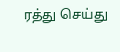ரத்து செய்து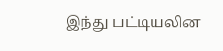இந்து பட்டியலின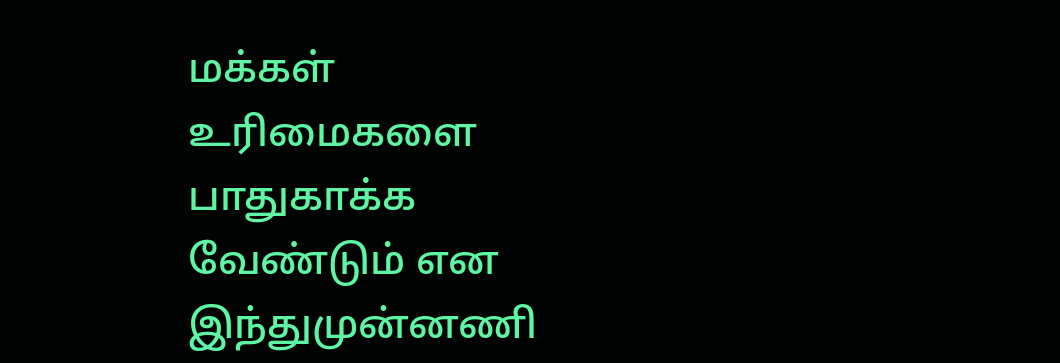மக்கள் உரிமைகளை பாதுகாக்க வேண்டும் என இந்துமுன்னணி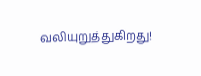வலியுறுத்துகிறது!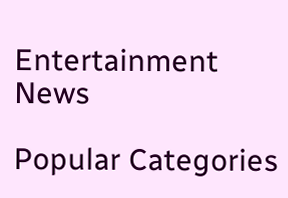Entertainment News

Popular Categories